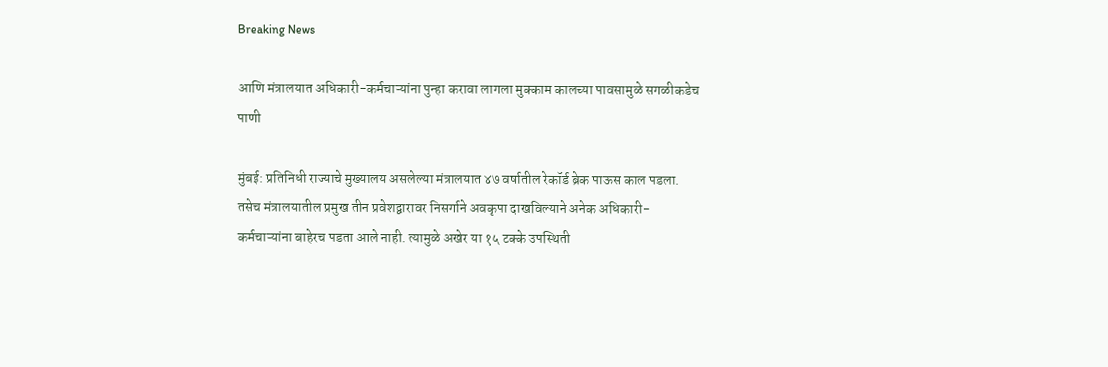Breaking News

आणि मंत्रालयात अधिकारी-कर्मचाऱ्यांना पुन्हा करावा लागला मुक्काम कालच्या पावसामुळे सगळीकडेच पाणी

मुंबई: प्रतिनिधी राज्याचे मुख्यालय असलेल्या मंत्रालयात ४७ वर्षातील रेकॉर्ड ब्रेक पाऊस काल पडला. तसेच मंत्रालयातील प्रमुख तीन प्रवेशद्वारावर निसर्गाने अवकृपा दाखविल्याने अनेक अधिकारी-कर्मचाऱ्यांना बाहेरच पडता आले नाही. त्यामुळ‌े अखेर या १५ टक्के उपस्थिती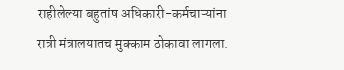राहीलेल्या बहुतांष अधिकारी-कर्मचाऱ्यांना रात्री मंत्रालयातच मुक्काम ठोकावा लागला.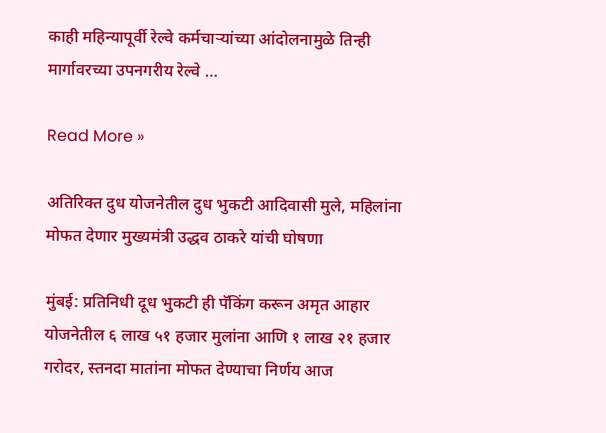काही महिन्यापूर्वी रेल्वे कर्मचाऱ्यांच्या आंदोलनामुळे तिन्ही मार्गावरच्या उपनगरीय रेल्वे …

Read More »

अतिरिक्त दुध योजनेतील दुध भुकटी आदिवासी मुले, महिलांना मोफत देणार मुख्यमंत्री उद्धव ठाकरे यांची घोषणा

मुंबई: प्रतिनिधी दूध भुकटी ही पॅकिंग करून अमृत आहार योजनेतील ६ लाख ५१ हजार मुलांना आणि १ लाख २१ हजार गरोदर, स्तनदा मातांना मोफत देण्याचा निर्णय आज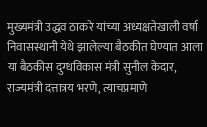मुख्यमंत्री उद्धव ठाकरे यांच्या अध्यक्षतेखाली वर्षा निवासस्थानी येथे झालेल्या बैठकीत घेण्यात आला या बैठकीस दुग्धविकास मंत्री सुनील केदार, राज्यमंत्री दत्तात्रय भरणे, त्याचप्रमाणे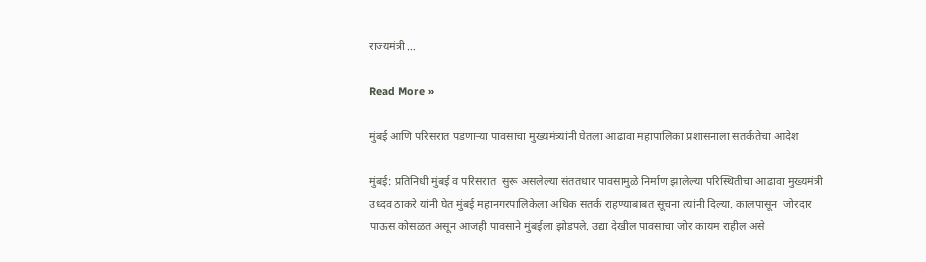राज्यमंत्री …

Read More »

मुंबई आणि परिसरात पडणाऱ्या पावसाचा मुख्यमंत्र्यांनी घेतला आढावा महापालिका प्रशासनाला सतर्कतेचा आदेश

मुंबई: प्रतिनिधी मुंबई व परिसरात  सुरू असलेल्या संततधार पावसामुळे निर्माण झालेल्या परिस्थितीचा आढावा मुख्यमंत्री उध्दव ठाकरे यांनी घेत मुंबई महानगरपालिकेला अधिक सतर्क राहण्याबाबत सूचना त्यांनी दिल्या. कालपासून  जोरदार पाऊस कोसळत असून आजही पावसाने मुंबईला झोडपले. उद्या देखील पावसाचा जोर कायम राहील असे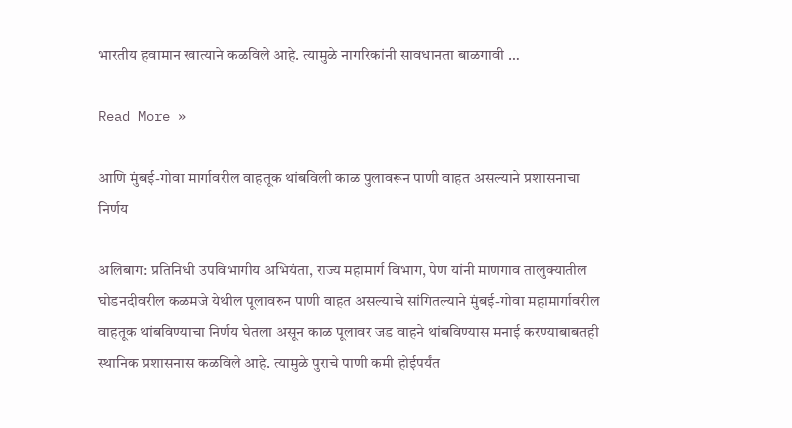भारतीय हवामान खात्याने कळविले आहे. त्यामुळे नागरिकांनी सावधानता बाळगावी …

Read More »

आणि मुंबई-गोवा मार्गावरील वाहतूक थांबविली काळ पुलावरून पाणी वाहत असल्याने प्रशासनाचा निर्णय

अलिबाग: प्रतिनिधी उपविभागीय अभियंता, राज्य महामार्ग विभाग, पेण यांनी माणगाव तालुक्यातील घोडनदीवरील कळमजे येथील पूलावरुन पाणी वाहत असल्याचे सांगितल्याने मुंबई-गोवा महामार्गावरील वाहतूक थांबविण्याचा निर्णय घेतला असून काळ पूलावर जड वाहने थांबविण्यास मनाई करण्याबाबतही स्थानिक प्रशासनास कळविले आहे. त्यामुळे पुराचे पाणी कमी होईपर्यंत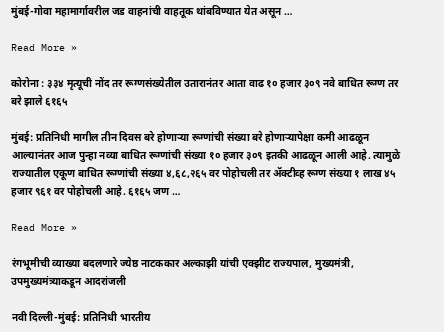मुंबई-गोवा महामार्गावरील जड वाहनांची वाहतूक थांबविण्यात येत असून …

Read More »

कोरोना : ३३४ मृत्यूची नोंद तर रूग्णसंख्येतील उतारानंतर आता वाढ १० हजार ३०९ नवे बाधित रूग्ण तर बरे झाले ६१६५

मुंबई: प्रतिनिधी मागील तीन दिवस बरे होणाऱ्या रूग्णांची संख्या बरे होणाऱ्यापेक्षा कमी आढळून आल्यानंतर आज पुन्हा नव्या बाधित रूग्णांची संख्या १० हजार ३०९ इतकी आढळून आली आहे. त्यामुळे राज्यातील एकूण बाधित रूग्णांची संख्या ४,६८,२६५ वर पोहोचली तर ॲक्टीव्ह रूग्ण संख्या १ लाख ४५ हजार ९६१ वर पोहोचली आहे. ६१६५ जण …

Read More »

रंगभूमीची व्याख्या बदलणारे ज्येष्ठ नाटककार अल्काझी यांची एक्झीट राज्यपाल, मुख्यमंत्री, उपमुख्यमंत्र्याकडून आदरांजली

नवी दिल्ली-मुंबई: प्रतिनिधी भारतीय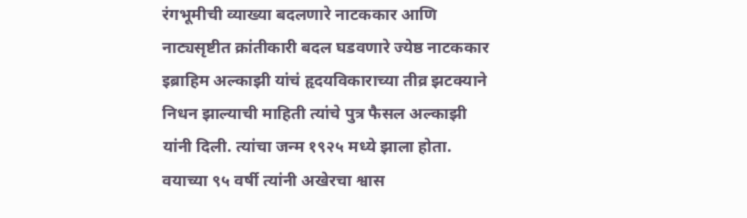रंगभूमीची व्याख्या बदलणारे नाटककार आणि नाट्यसृष्टीत क्रांतीकारी बदल घडवणारे ज्येष्ठ नाटककार इब्राहिम अल्काझी यांचं हृदयविकाराच्या तीव्र झटक्याने निधन झाल्याची माहिती त्यांचे पुत्र फैसल अल्काझी यांनी दिली. त्यांचा जन्म १९२५ मध्ये झाला होता. वयाच्या ९५ वर्षी त्यांनी अखेरचा श्वास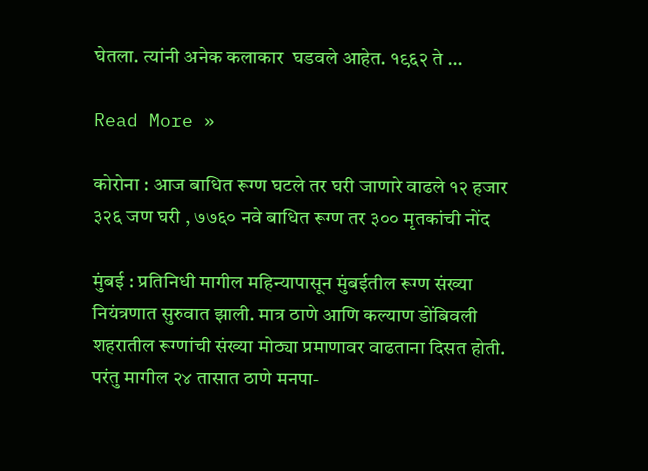घेतला. त्यांनी अनेक कलाकार  घडवले आहेत. १९६२ ते …

Read More »

कोरोना : आज बाधित रूग्ण घटले तर घरी जाणारे वाढले १२ हजार ३२६ जण घरी , ७७६० नवे बाधित रूग्ण तर ३०० मृतकांची नोंद

मुंबई : प्रतिनिधी मागील महिन्यापासून मुंबईतील रूग्ण संख्या नियंत्रणात सुरुवात झाली. मात्र ठाणे आणि कल्याण डोंबिवली शहरातील रूग्णांची संख्या मोठ्या प्रमाणावर वाढताना दिसत होती. परंतु मागील २४ तासात ठाणे मनपा-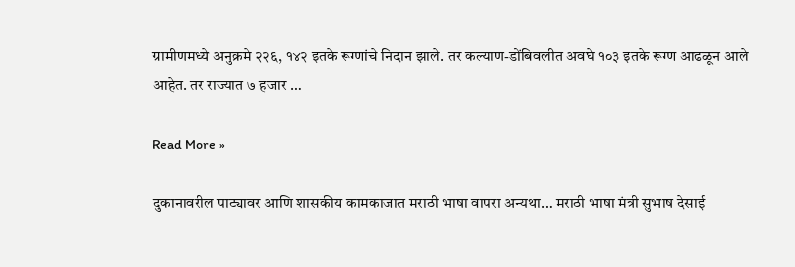ग्रामीणमध्ये अनुक्रमे २२६, १४२ इतके रूग्णांचे निदान झाले. तर कल्याण-डोंबिवलीत अवघे १०३ इतके रूग्ण आढळून आले आहेत. तर राज्यात ७ हजार …

Read More »

दुकानावरील पाट्यावर आणि शासकीय कामकाजात मराठी भाषा वापरा अन्यथा… मराठी भाषा मंत्री सुभाष देसाई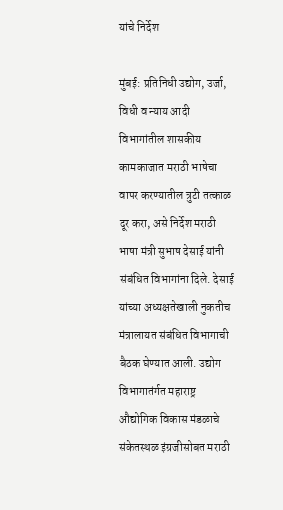यांचे निर्देश

मुंबई: प्रतिनिधी उद्योग, उर्जा, विधी व न्याय आदी विभागांतील शासकीय कामकाजात मराठी भाषेचा वापर करण्यातील त्रुटी तत्काळ दूर करा, असे निर्देश मराठी भाषा मंत्री सुभाष देसाई यांनी संबंधित विभागांना दिले. देसाई यांच्या अध्यक्षतेखाली नुकतीच मंत्रालायत संबंधित विभागाची बैठक घेण्यात आली. उद्योग विभागातंर्गत महाराष्ट्र औद्योगिक विकास मंडळाचे संकेतस्थळ इंग्रजीसोबत मराठी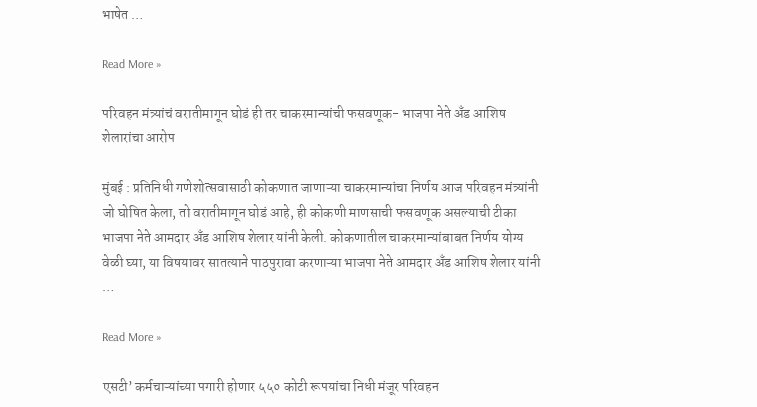भाषेत …

Read More »

परिवहन मंत्र्यांचं वरातीमागून घोडं ही तर चाकरमान्यांची फसवणूक- भाजपा नेते अँड आशिष शेलारांचा आरोप

मुंबई : प्रतिनिधी गणेशोत्सवासाठी कोकणात जाणाऱ्या चाकरमान्यांचा निर्णय आज परिवहन मंत्र्यांनी जो घोषित केला, तो वरातीमागून घोडं आहे, ही कोकणी माणसाची फसवणूक असल्याची टीका भाजपा नेते आमदार अँड आशिष शेलार यांनी केली. कोकणातील चाकरमान्यांबाबत निर्णय योग्य वेळी घ्या, या विषयावर सातत्याने पाठपुरावा करणाऱ्या भाजपा नेते आमदार अँड आशिष शेलार यांनी …

Read More »

एसटी’ कर्मचाऱ्यांच्या पगारी होणार ५५० कोटी रूपयांचा निधी मंजूर परिवहन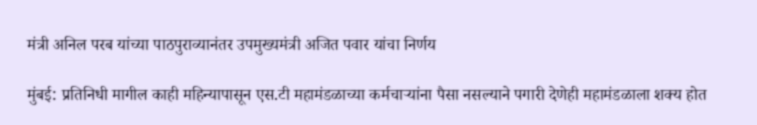मंत्री अनिल परब यांच्या पाठपुराव्यानंतर उपमुख्यमंत्री अजित पवार यांचा निर्णय

मुंबई: प्रतिनिधी मागील काही महिन्यापासून एस.टी महामंडळाच्या कर्मचाऱ्यांना पैसा नसल्याने पगारी देणेही महामंडळाला शक्य होत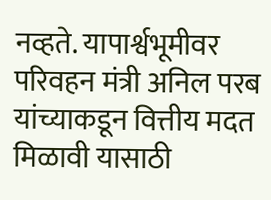नव्हते. यापार्श्वभूमीवर परिवहन मंत्री अनिल परब यांच्याकडून वित्तीय मदत मिळावी यासाठी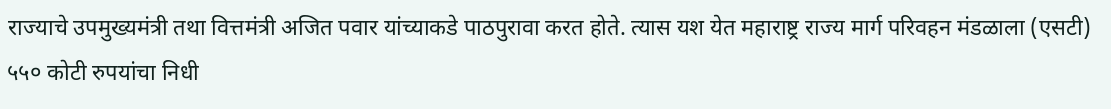राज्याचे उपमुख्यमंत्री तथा वित्तमंत्री अजित पवार यांच्याकडे पाठपुरावा करत होते. त्यास यश येत महाराष्ट्र राज्य मार्ग परिवहन मंडळाला (एसटी) ५५० कोटी रुपयांचा निधी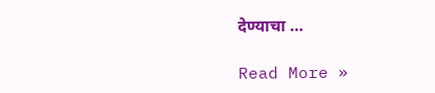देण्याचा …

Read More »